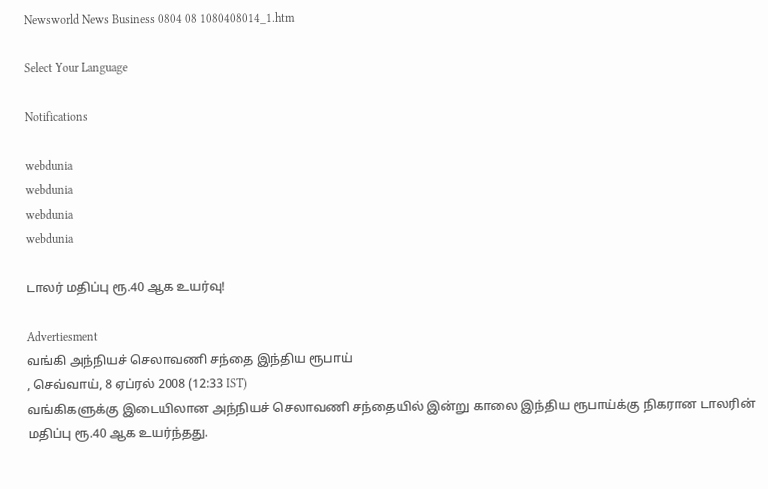Newsworld News Business 0804 08 1080408014_1.htm

Select Your Language

Notifications

webdunia
webdunia
webdunia
webdunia

டாலர் மதிப்பு ரூ.40 ஆக உயர்வு!

Advertiesment
வங்கி அந்நியச் செலாவணி சந்தை இந்திய ரூபாய்
, செவ்வாய், 8 ஏப்ரல் 2008 (12:33 IST)
வங்கிகளுக்கு இடையிலான அந்நியச் செலாவணி சந்தையில் இன்று காலை இந்திய ரூபாய்க்கு நிகரான டாலரின் மதிப்பு ரூ.40 ஆக உயர்ந்தது.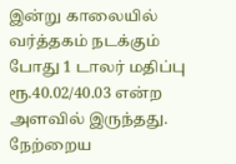இன்று காலையில் வர்த்தகம் நடக்கும் போது 1 டாலர் மதிப்பு ரூ.40.02/40.03 என்ற அளவில் இருந்தது. நேற்றைய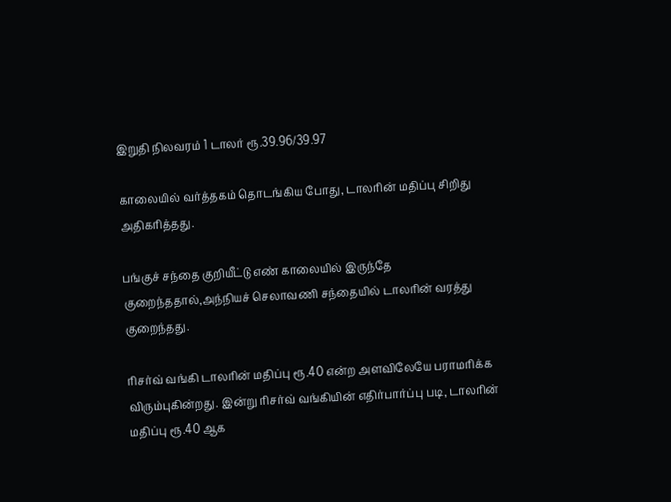இறுதி நிலவரம் 1 டாலர் ரூ.39.96/39.97

காலையில் வர்த்தகம் தொடங்கிய போது, டாலரின் மதிப்பு சிறிது அதிகரித்தது.

பங்குச் சந்தை குறியீட்டு எண் காலையில் இருந்தே குறைந்ததால்,அந்நியச் செலாவணி சந்தையில் டாலரின் வரத்து குறைந்தது.

ரிசர்வ் வங்கி டாலரின் மதிப்பு ரூ.40 என்ற அளவிலேயே பராமரிக்க விரும்புகின்றது. இன்று ரிசர்வ் வங்கியின் எதிர்பார்ப்பு படி, டாலரின் மதிப்பு ரூ.40 ஆக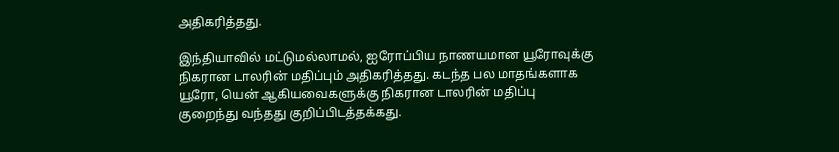அதிகரித்தது.

இந்தியாவில் மட்டுமல்லாமல், ஐரோப்பிய நாணயமான யூரோவுக்கு நிகரான டாலரின் மதிப்பும் அதிகரித்தது. கடந்த பல மாதங்களாக யூரோ, யென் ஆகியவைகளுக்கு நிகரான டாலரின் மதிப்பு குறைந்து வந்தது குறிப்பிடத்தக்கது.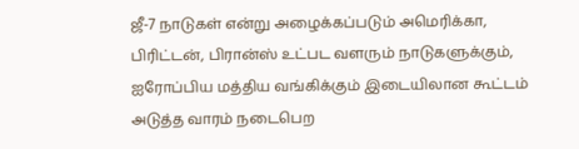ஜீ-7 நாடுகள் என்று அழைக்கப்படும் அமெரிக்கா, பிரிட்டன், பிரான்ஸ் உட்பட வளரும் நாடுகளுக்கும், ஐரோப்பிய மத்திய வங்கிக்கும் இடையிலான கூட்டம் அடுத்த வாரம் நடைபெற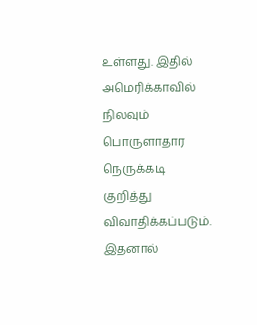உள்ளது. இதில் அமெரிக்காவில் நிலவும் பொருளாதார நெருக்கடி குறித்து விவாதிக்கப்படும். இதனால்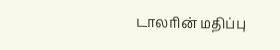டாலரின் மதிப்பு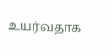உயர்வதாக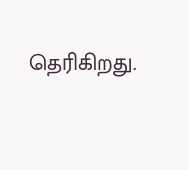தெரிகிறது.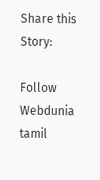Share this Story:

Follow Webdunia tamil